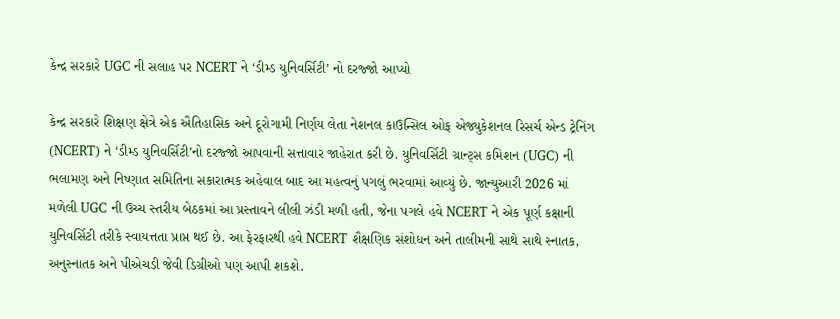કેન્દ્ર સરકારે UGC ની સલાહ પર NCERT ને ‘ડીમ્ડ યુનિવર્સિટી’ નો દરજ્જો આપ્યો

કેન્દ્ર સરકારે શિક્ષણ ક્ષેત્રે એક ઐતિહાસિક અને દૂરોગામી નિર્ણય લેતા નેશનલ કાઉન્સિલ ઓફ એજ્યુકેશનલ રિસર્ચ એન્ડ ટ્રેનિંગ (NCERT) ને ‘ડીમ્ડ યુનિવર્સિટી’નો દરજ્જો આપવાની સત્તાવાર જાહેરાત કરી છે. યુનિવર્સિટી ગ્રાન્ટ્સ કમિશન (UGC) ની ભલામણ અને નિષ્ણાત સમિતિના સકારાત્મક અહેવાલ બાદ આ મહત્વનું પગલું ભરવામાં આવ્યું છે. જાન્યુઆરી 2026 માં મળેલી UGC ની ઉચ્ચ સ્તરીય બેઠકમાં આ પ્રસ્તાવને લીલી ઝંડી મળી હતી, જેના પગલે હવે NCERT ને એક પૂર્ણ કક્ષાની યુનિવર્સિટી તરીકે સ્વાયત્તતા પ્રાપ્ત થઈ છે. આ ફેરફારથી હવે NCERT શૈક્ષણિક સંશોધન અને તાલીમની સાથે સાથે સ્નાતક, અનુસ્નાતક અને પીએચડી જેવી ડિગ્રીઓ પણ આપી શકશે.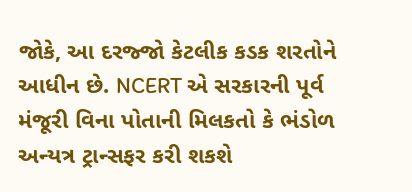જોકે, આ દરજ્જો કેટલીક કડક શરતોને આધીન છે. NCERT એ સરકારની પૂર્વ મંજૂરી વિના પોતાની મિલકતો કે ભંડોળ અન્યત્ર ટ્રાન્સફર કરી શકશે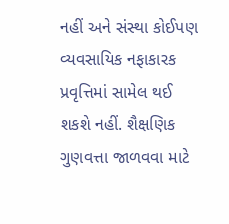નહીં અને સંસ્થા કોઈપણ વ્યવસાયિક નફાકારક પ્રવૃત્તિમાં સામેલ થઈ શકશે નહીં. શૈક્ષણિક ગુણવત્તા જાળવવા માટે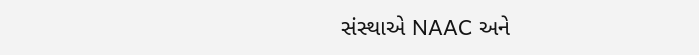સંસ્થાએ NAAC અને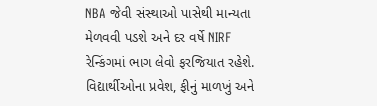NBA જેવી સંસ્થાઓ પાસેથી માન્યતા મેળવવી પડશે અને દર વર્ષે NIRF રેન્કિંગમાં ભાગ લેવો ફરજિયાત રહેશે. વિદ્યાર્થીઓના પ્રવેશ, ફીનું માળખું અને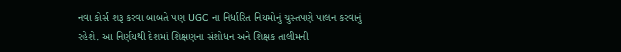નવા કોર્સ શરૂ કરવા બાબતે પણ UGC ના નિર્ધારિત નિયમોનું ચુસ્તપણે પાલન કરવાનું રહેશે. આ નિર્ણયથી દેશમાં શિક્ષણના સંશોધન અને શિક્ષક તાલીમની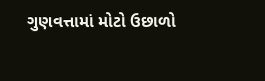ગુણવત્તામાં મોટો ઉછાળો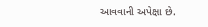આવવાની અપેક્ષા છે.